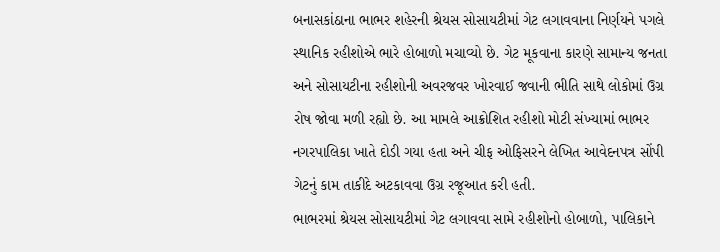બનાસકાંઠાના ભાભર શહેરની શ્રેયસ સોસાયટીમાં ગેટ લગાવવાના નિર્ણયને પગલે સ્થાનિક રહીશોએ ભારે હોબાળો મચાવ્યો છે. ગેટ મૂકવાના કારણે સામાન્ય જનતા અને સોસાયટીના રહીશોની અવરજવર ખોરવાઈ જવાની ભીતિ સાથે લોકોમાં ઉગ્ર રોષ જોવા મળી રહ્યો છે. આ મામલે આક્રોશિત રહીશો મોટી સંખ્યામાં ભાભર નગરપાલિકા ખાતે દોડી ગયા હતા અને ચીફ ઓફિસરને લેખિત આવેદનપત્ર સોંપી ગેટનું કામ તાકીદે અટકાવવા ઉગ્ર રજૂઆત કરી હતી.
ભાભરમાં શ્રેયસ સોસાયટીમાં ગેટ લગાવવા સામે રહીશોનો હોબાળો, પાલિકાને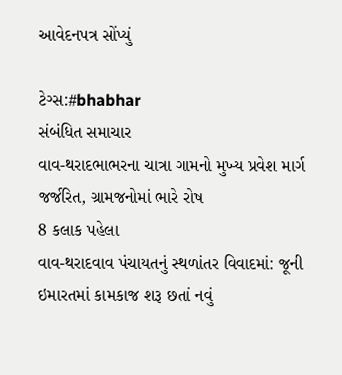આવેદનપત્ર સોંપ્યું

ટેગ્સ:#bhabhar
સંબંધિત સમાચાર
વાવ-થરાદભાભરના ચાત્રા ગામનો મુખ્ય પ્રવેશ માર્ગ જર્જરિત, ગ્રામજનોમાં ભારે રોષ
8 કલાક પહેલા
વાવ-થરાદવાવ પંચાયતનું સ્થળાંતર વિવાદમાં: જૂની ઇમારતમાં કામકાજ શરૂ છતાં નવું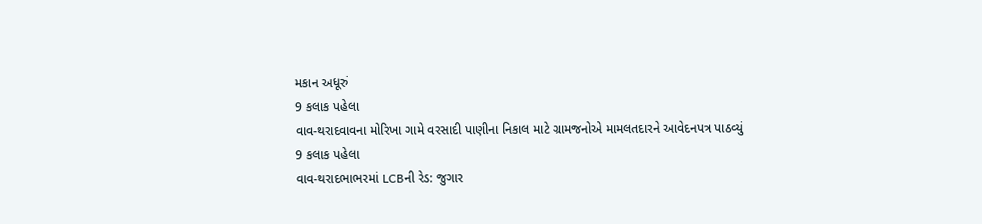મકાન અધૂરું
9 કલાક પહેલા
વાવ-થરાદવાવના મોરિખા ગામે વરસાદી પાણીના નિકાલ માટે ગ્રામજનોએ મામલતદારને આવેદનપત્ર પાઠવ્યું
9 કલાક પહેલા
વાવ-થરાદભાભરમાં LCBની રેડ: જુગાર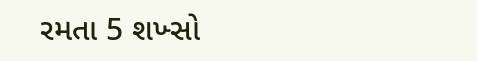રમતા 5 શખ્સો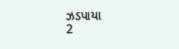ઝડપાયા
2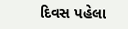દિવસ પહેલા